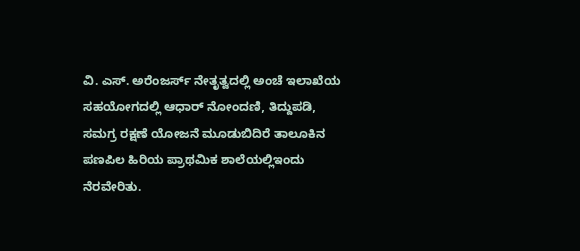ವಿ. ಎಸ್. ಅರೆಂಜರ್ಸ್ ನೇತೃತ್ವದಲ್ಲಿ ಅಂಚೆ ಇಲಾಖೆಯ ಸಹಯೋಗದಲ್ಲಿ ಆಧಾರ್ ನೋಂದಣಿ, ತಿದ್ದುಪಡಿ, ಸಮಗ್ರ ರಕ್ಷಣೆ ಯೋಜನೆ ಮೂಡುಬಿದಿರೆ ತಾಲೂಕಿನ ಪಣಪಿಲ ಹಿರಿಯ ಪ್ರಾಥಮಿಕ ಶಾಲೆಯಲ್ಲಿಇಂದು ನೆರವೇರಿತು.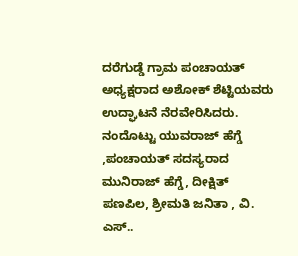ದರೆಗುಡ್ಡೆ ಗ್ರಾಮ ಪಂಚಾಯತ್ ಅಧ್ಯಕ್ಷರಾದ ಅಶೋಕ್ ಶೆಟ್ಟಿಯವರು ಉದ್ಘಾಟನೆ ನೆರವೇರಿಸಿದರು. ನಂದೊಟ್ಟು ಯುವರಾಜ್ ಹೆಗ್ಡೆ ,ಪಂಚಾಯತ್ ಸದಸ್ಯರಾದ ಮುನಿರಾಜ್ ಹೆಗ್ಡೆ, ದೀಕ್ಷಿತ್ ಪಣಪಿಲ, ಶ್ರೀಮತಿ ಜನಿತಾ , ವಿ. ಎಸ್..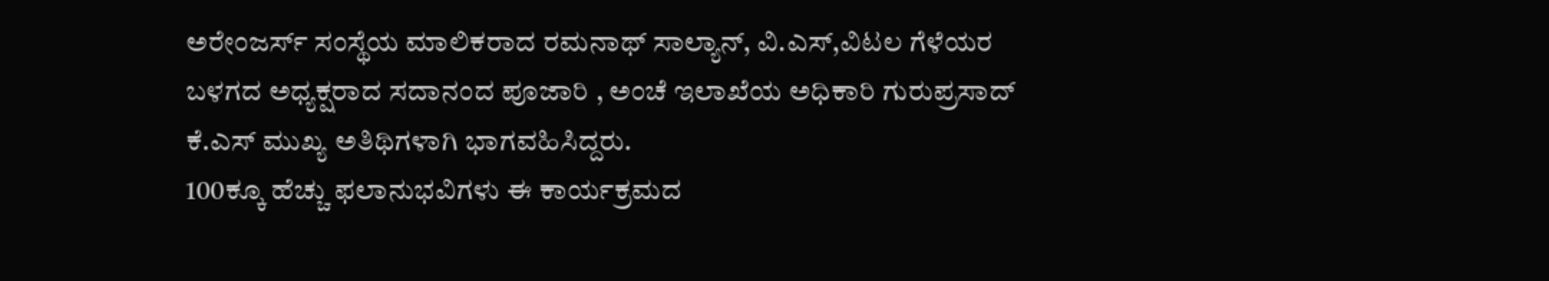ಅರೇಂಜರ್ಸ್ ಸಂಸ್ಥೆಯ ಮಾಲಿಕರಾದ ರಮನಾಥ್ ಸಾಲ್ಯಾನ್, ವಿ.ಎಸ್,ವಿಟಲ ಗೆಳೆಯರ ಬಳಗದ ಅಧ್ಯಕ್ಷರಾದ ಸದಾನಂದ ಪೂಜಾರಿ , ಅಂಚೆ ಇಲಾಖೆಯ ಅಧಿಕಾರಿ ಗುರುಪ್ರಸಾದ್ ಕೆ.ಎಸ್ ಮುಖ್ಯ ಅತಿಥಿಗಳಾಗಿ ಭಾಗವಹಿಸಿದ್ದರು.
100ಕ್ಕೂ ಹೆಚ್ಚು ಫಲಾನುಭವಿಗಳು ಈ ಕಾರ್ಯಕ್ರಮದ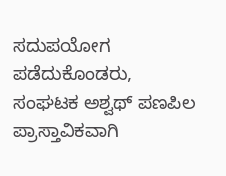ಸದುಪಯೋಗ ಪಡೆದುಕೊಂಡರು,
ಸಂಘಟಕ ಅಶ್ವಥ್ ಪಣಪಿಲ ಪ್ರಾಸ್ತಾವಿಕವಾಗಿ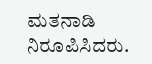ಮತನಾಡಿ ನಿರೂಪಿಸಿದರು.